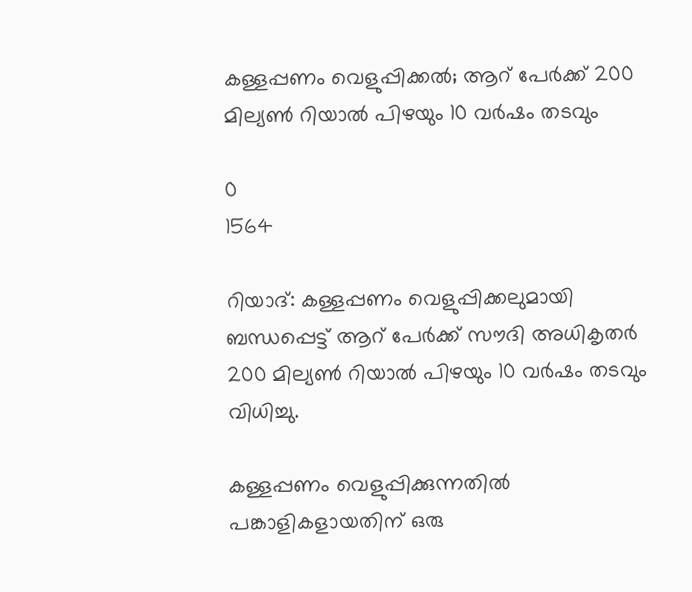കള്ളപ്പണം വെളുപ്പിക്കൽ; ആറ് പേർക്ക് 200 മില്യൺ റിയാൽ പിഴയും 10 വർഷം തടവും

0
1564

റിയാദ്: കള്ളപ്പണം വെളുപ്പിക്കലുമായി ബന്ധപ്പെട്ട് ആറ് പേർക്ക് സൗദി അധികൃതർ 200 മില്യൺ റിയാൽ പിഴയും 10 വർഷം തടവും വിധിച്ചു.

കള്ളപ്പണം വെളുപ്പിക്കുന്നതിൽ പങ്കാളികളായതിന് ഒരു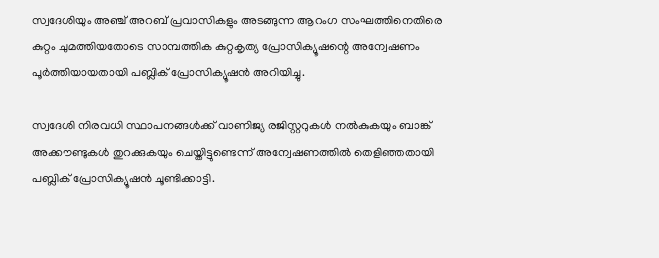സ്വദേശിയും അഞ്ച് അറബ് പ്രവാസികളും അടങ്ങുന്ന ആറംഗ സംഘത്തിനെതിരെ കുറ്റം ചുമത്തിയതോടെ സാമ്പത്തിക കുറ്റകൃത്യ പ്രോസിക്യൂഷന്റെ അന്വേഷണം പൂർത്തിയായതായി പബ്ലിക് പ്രോസിക്യൂഷൻ അറിയിച്ചു.

സ്വദേശി നിരവധി സ്ഥാപനങ്ങൾക്ക് വാണിജ്യ രജിസ്റ്ററുകൾ നൽകുകയും ബാങ്ക് അക്കൗണ്ടുകൾ തുറക്കുകയും ചെയ്തിട്ടുണ്ടെന്ന് അന്വേഷണത്തിൽ തെളിഞ്ഞതായി പബ്ലിക് പ്രോസിക്യൂഷൻ ചൂണ്ടിക്കാട്ടി.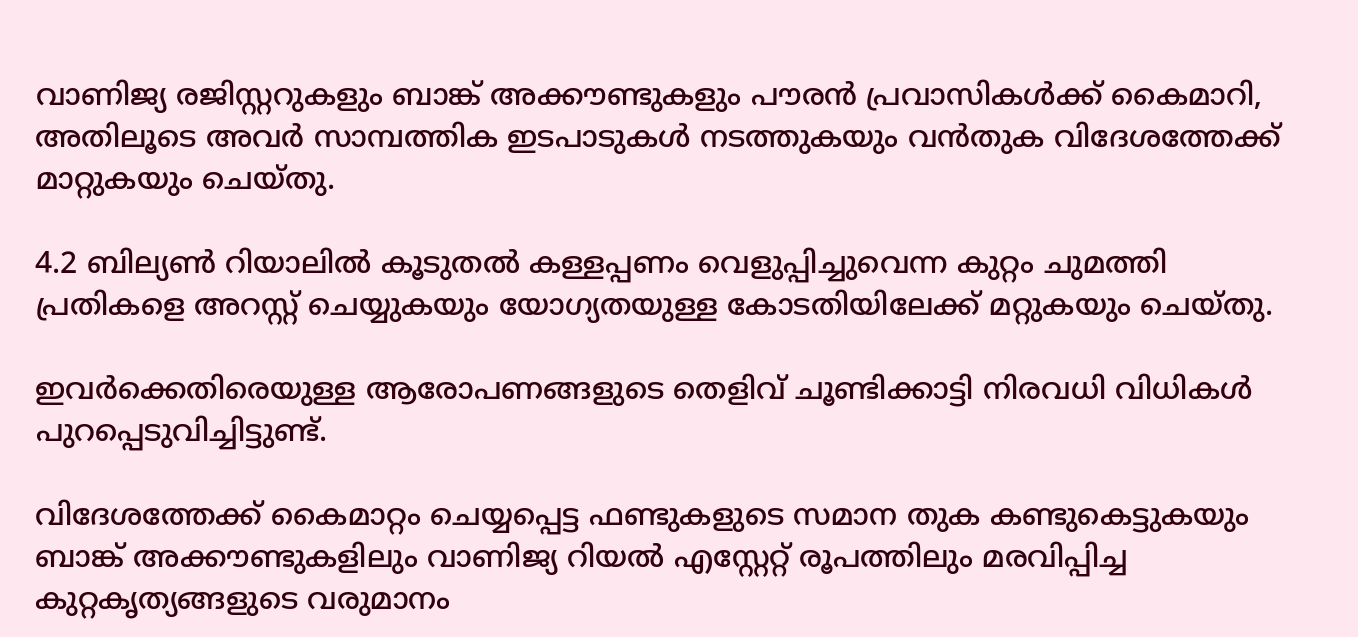വാണിജ്യ രജിസ്റ്ററുകളും ബാങ്ക് അക്കൗണ്ടുകളും പൗരൻ പ്രവാസികൾക്ക് കൈമാറി, അതിലൂടെ അവർ സാമ്പത്തിക ഇടപാടുകൾ നടത്തുകയും വൻതുക വിദേശത്തേക്ക് മാറ്റുകയും ചെയ്തു.

4.2 ബില്യൺ റിയാലിൽ കൂടുതൽ കള്ളപ്പണം വെളുപ്പിച്ചുവെന്ന കുറ്റം ചുമത്തി പ്രതികളെ അറസ്റ്റ് ചെയ്യുകയും യോഗ്യതയുള്ള കോടതിയിലേക്ക് മറ്റുകയും ചെയ്തു.

ഇവർക്കെതിരെയുള്ള ആരോപണങ്ങളുടെ തെളിവ് ചൂണ്ടിക്കാട്ടി നിരവധി വിധികൾ പുറപ്പെടുവിച്ചിട്ടുണ്ട്.

വിദേശത്തേക്ക് കൈമാറ്റം ചെയ്യപ്പെട്ട ഫണ്ടുകളുടെ സമാന തുക കണ്ടുകെട്ടുകയും ബാങ്ക് അക്കൗണ്ടുകളിലും വാണിജ്യ റിയൽ എസ്റ്റേറ്റ് രൂപത്തിലും മരവിപ്പിച്ച കുറ്റകൃത്യങ്ങളുടെ വരുമാനം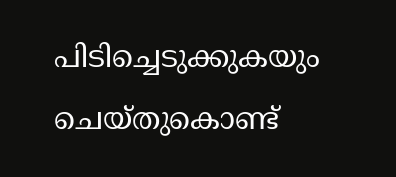പിടിച്ചെടുക്കുകയും ചെയ്തുകൊണ്ട്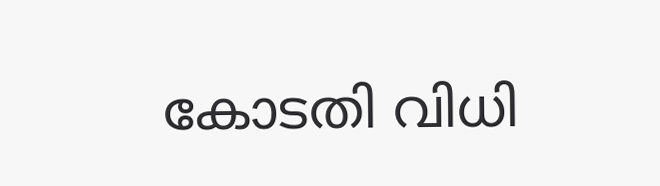കോടതി വിധി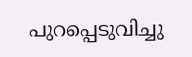പുറപ്പെടുവിച്ചു